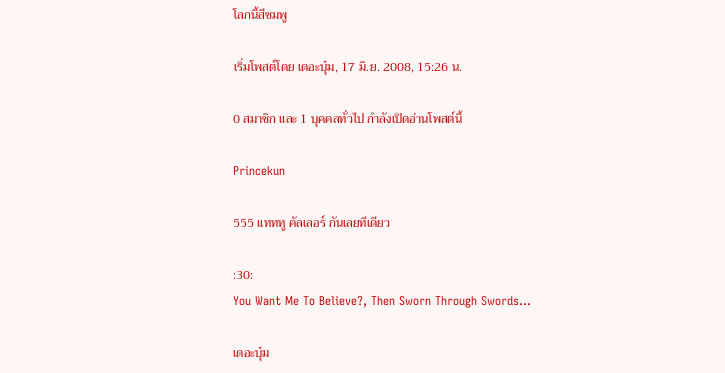โลกนี้สีชมพู

เริ่มโพสต์โดย เดอะบุ๋ม, 17 มิ.ย. 2008, 15:26 น.

0 สมาชิก และ 1 บุคคลทั่วไป กำลังเปิดอ่านโพสต์นี้

Princekun

555 แทททู คัลเลอร์ กันเลยทีเดียว

:30:
You Want Me To Believe?, Then Sworn Through Swords...

เดอะบุ๋ม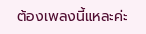ต้องเพลงนี้แหละค่ะ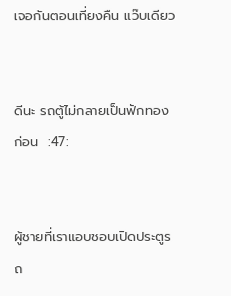เจอกันตอนเที่ยงคืน แว๊บเดียว


ดีนะ รถตู้ไม่กลายเป็นฟักทองก่อน  :47:


ผู้ชายที่เราแอบชอบเปิดประตูรถ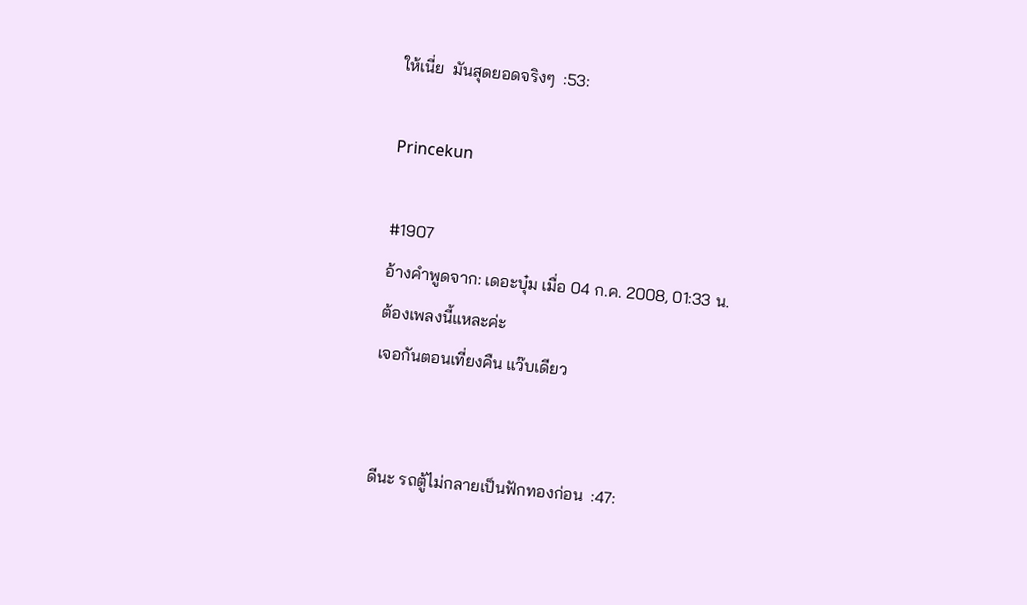ให้เนี่ย  มันสุดยอดจริงๆ  :53:

Princekun

#1907
อ้างคำพูดจาก: เดอะบุ๋ม เมื่อ 04 ก.ค. 2008, 01:33 น.
ต้องเพลงนี้แหละค่ะ
เจอกันตอนเที่ยงคืน แว๊บเดียว


ดีนะ รถตู้ไม่กลายเป็นฟักทองก่อน  :47: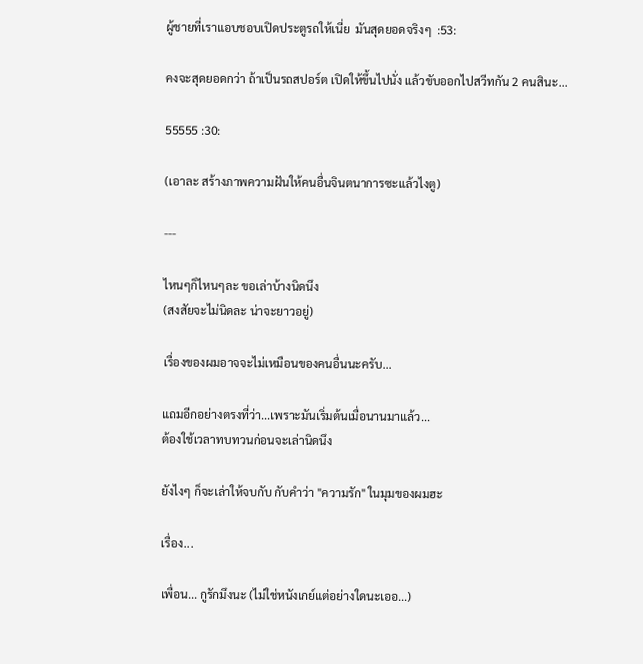ผู้ชายที่เราแอบชอบเปิดประตูรถให้เนี่ย  มันสุดยอดจริงๆ  :53:

คงจะสุดยอดกว่า ถ้าเป็นรถสปอร์ต เปิดให้ขึ้นไปนั่ง แล้วขับออกไปสวีทกัน 2 คนสินะ...

55555 :30:

(เอาละ สร้างภาพความฝันให้คนอื่นจินตนาการซะแล้วไงตู)

---

ไหนๆก็ไหนๆละ ขอเล่าบ้างนิดนึง
(สงสัยจะไม่นิดละ น่าจะยาวอยู่)

เรื่องของผมอาจจะไม่เหมือนของคนอื่นนะครับ...

แถมอีกอย่างตรงที่ว่า...เพราะมันเริ่มต้นเมื่อนานมาแล้ว...
ต้องใช้เวลาทบทวนก่อนจะเล่านิดนึง

ยังไงๆ ก็จะเล่าให้จบกับ กับคำว่า "ความรัก" ในมุมของผมฮะ

เรื่อง...

เพื่อน... กูรักมึงนะ (ไม่ใช่หนังเกย์แต่อย่างใดนะเออ...)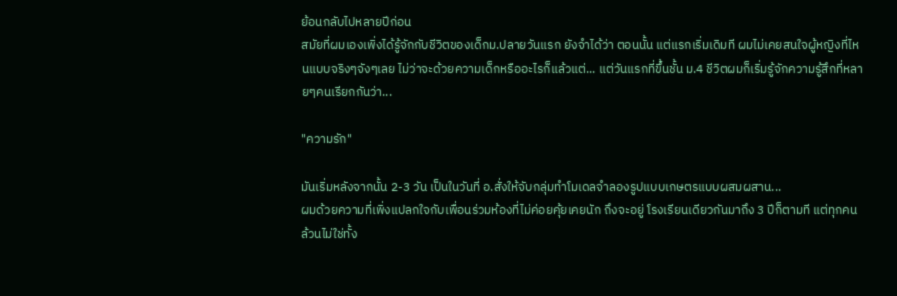ย้อนกลับไปหลายปีก่อน
สมัยที่ผมเองเพิ่งได้รู้จักกับชีวิตของเด็กม.ปลายวันแรก ยังจำได้ว่า ตอนนั้น แต่แรกเริ่มเดิมที ผมไม่เคยสนใจผู้หญิงที่ไหนแบบจริงๆจังๆเลย ไม่ว่าจะด้วยความเด็กหรืออะไรก็แล้วแต่... แต่วันแรกที่ขึ้นชั้น ม.4 ชีวิตผมก็เริ่มรู้จักความรู้สึกที่หลายๆคนเรียกกันว่า...

"ความรัก"

มันเริ่มหลังจากนั้น 2-3 วัน เป็นในวันที่ อ.สั่งให้จับกลุ่มทำโมเดลจำลองรูปแบบเกษตรแบบผสมผสาน...
ผมด้วยความที่เพิ่งแปลกใจกับเพื่อนร่วมห้องที่ไม่ค่อยคุ้ยเคยนัก ถึงจะอยู่ โรงเรียนเดียวกันมาถึง 3 ปีก็ตามที แต่ทุกคนล้วนไม่ใช่ทั้ง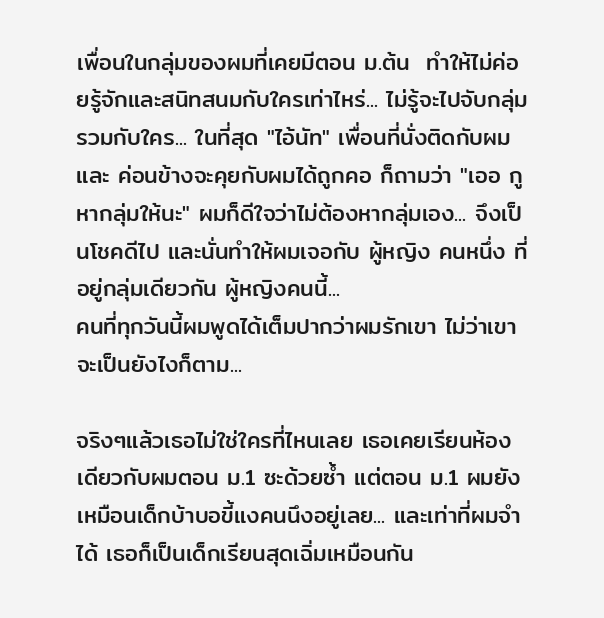เพื่อนในกลุ่มของผมที่เคยมีตอน ม.ต้น  ทำให้ไม่ค่อยรู้จักและสนิทสนมกับใครเท่าไหร่... ไม่รู้จะไปจับกลุ่มรวมกับใคร... ในที่สุด "ไอ้นัท" เพื่อนที่นั่งติดกับผม และ ค่อนข้างจะคุยกับผมได้ถูกคอ ก็ถามว่า "เออ กูหากลุ่มให้นะ" ผมก็ดีใจว่าไม่ต้องหากลุ่มเอง... จึงเป็นโชคดีไป และนั่นทำให้ผมเจอกับ ผู้หญิง คนหนึ่ง ที่อยู่กลุ่มเดียวกัน ผู้หญิงคนนี้...
คนที่ทุกวันนี้ผมพูดได้เต็มปากว่าผมรักเขา ไม่ว่าเขาจะเป็นยังไงก็ตาม...

จริงๆแล้วเธอไม่ใช่ใครที่ไหนเลย เธอเคยเรียนห้องเดียวกับผมตอน ม.1 ซะด้วยซ้ำ แต่ตอน ม.1 ผมยังเหมือนเด็กบ้าบอขี้แงคนนึงอยู่เลย... และเท่าที่ผมจำได้ เธอก็เป็นเด็กเรียนสุดเฉิ่มเหมือนกัน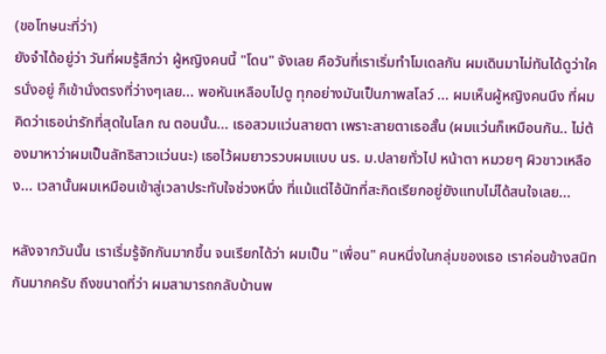(ขอโทษนะที่ว่า)
ยังจำได้อยู่ว่า วันที่ผมรู้สึกว่า ผู้หญิงคนนี้ "โดน" จังเลย คือวันที่เราเริ่มทำโมเดลกัน ผมเดินมาไม่ทันได้ดูว่าใครนั่งอยู่ ก็เข้านั่งตรงที่ว่างๆเลย... พอหันเหลือบไปดู ทุกอย่างมันเป็นภาพสโลว์ ... ผมเห็นผู้หญิงคนนึง ที่ผม คิดว่าเธอน่ารักที่สุดในโลก ณ ตอนนั้น... เธอสวมแว่นสายตา เพราะสายตาเธอสั้น (ผมแว่นก็เหมือนกัน.. ไม่ต้องมาหาว่าผมเป็นลัทธิสาวแว่นนะ) เธอไว้ผมยาวรวบผมแบบ นร. ม.ปลายทั่วไป หน้าตา หมวยๆ ผิวขาวเหลือง... เวลานั้นผมเหมือนเข้าสู่เวลาประทับใจช่วงหนึ่ง ที่แม้แต่ไอ้นัทที่สะกิดเรียกอยู่ยังแทบไม่ได้สนใจเลย...

หลังจากวันนั้น เราเริ่มรู้จักกันมากขึ้น จนเรียกได้ว่า ผมเป็น "เพื่อน" คนหนึ่งในกลุ่มของเธอ เราค่อนข้างสนิทกันมากครับ ถึงขนาดที่ว่า ผมสามารถกลับบ้านพ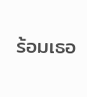ร้อมเธอ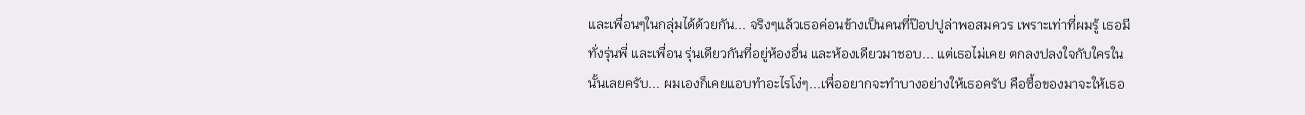และเพื่อนๆในกลุ่มได้ด้วยกัน... จริงๆแล้วเธอค่อนข้างเป็นคนที่ป๊อปปูล่าพอสมควร เพราะเท่าที่ผมรู้ เธอมีทั่งรุ่นพี่ และเพื่อน รุ่นเดียวกันที่อยู่ห้องอื่น และห้องเดียวมาชอบ... แต่เธอไม่เคย ตกลงปลงใจกับใครในนั้นเลยครับ... ผมเองก็เคยแอบทำอะไรโง่ๆ...เพื่ออยากจะทำบางอย่างให้เธอครับ คือซื้อของมาจะให้เธอ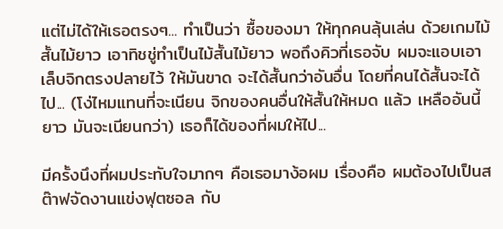แต่ไม่ได้ให้เธอตรงๆ... ทำเป็นว่า ซื้อของมา ให้ทุกคนลุ้นเล่น ด้วยเกมไม้สั้นไม้ยาว เอาทิชชู่ทำเป็นไม้สั้นไม้ยาว พอถึงคิวที่เธอจับ ผมจะแอบเอาเล็บจิกตรงปลายไว้ ให้มันขาด จะได้สั้นกว่าอันอื่น โดยที่คนได้สั้นจะได้ไป... (โง่ไหมแทนที่จะเนียน จิกของคนอื่นให้สั้นให้หมด แล้ว เหลืออันนี้ยาว มันจะเนียนกว่า) เธอก็ได้ของที่ผมให้ไป...

มีครั้งนึงที่ผมประทับใจมากๆ คือเธอมาง้อผม เรื่องคือ ผมต้องไปเป็นสต๊าฟจัดงานแข่งฟุตซอล กับ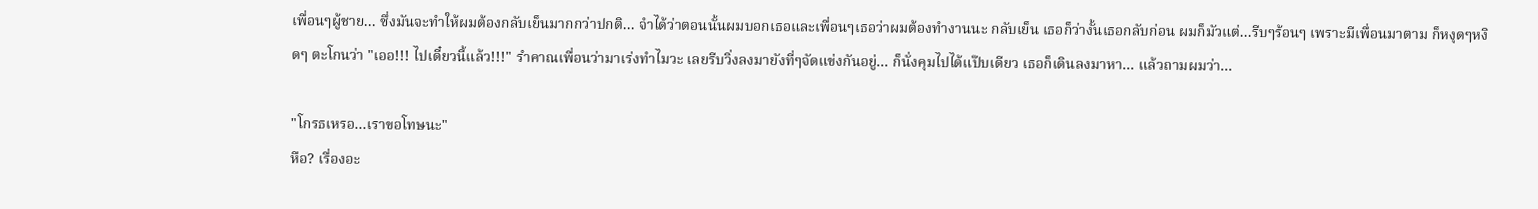เพื่อนๆผู้ชาย... ซึ่งมันจะทำให้ผมต้องกลับเย็นมากกว่าปกติ... จำได้ว่าตอนนั้นผมบอกเธอและเพื่อนๆเธอว่าผมต้องทำงานนะ กลับเย็น เธอก็ว่างั้นเธอกลับก่อน ผมก็มัวแต่...รีบๆร้อนๆ เพราะมีเพื่อนมาตาม ก็หงุดๆหงิดๆ ตะโกนว่า "เออ!!! ไปเดี๋ยวนี้แล้ว!!!" รำคาณเพื่อนว่ามาเร่งทำไมวะ เลยรีบวิ่งลงมายังที่ๆจัดแข่งกันอยู่... ก็นั่งคุมไปได้แป๊บเดียว เธอก็เดินลงมาหา... แล้วถามผมว่า...

"โกรธเหรอ...เราขอโทษนะ"
หือ? เรื่องอะ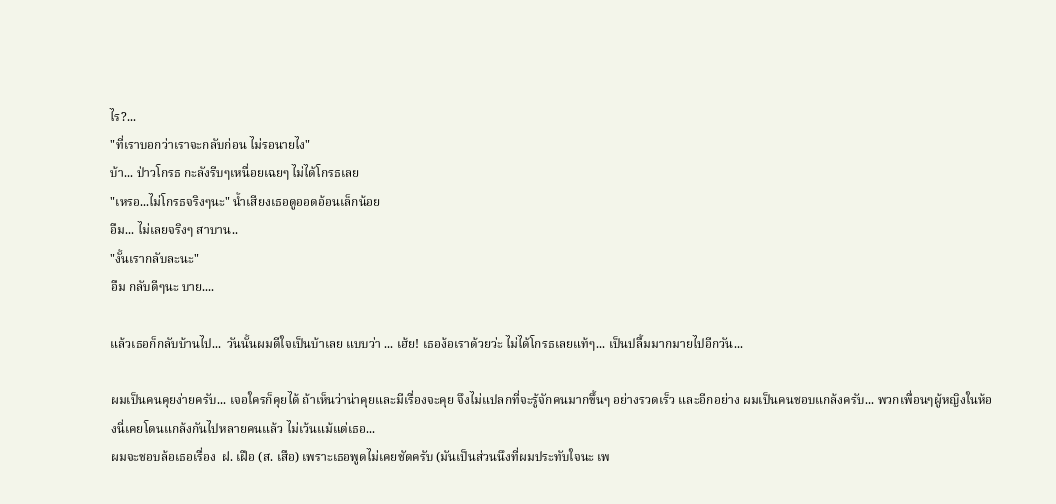ไร?...
"ที่เราบอกว่าเราจะกลับก่อน ไม่รอนายไง"
บ้า... ป่าวโกรธ กะลังรีบๆเหนื่อยเฉยๆ ไม่ได้โกรธเลย
"เหรอ...ไม่โกรธจริงๆนะ" น้ำเสียงเธอดูออดอ้อนเล็กน้อย
อืม... ไม่เลยจริงๆ สาบาน..
"งั้นเรากลับละนะ"
อืม กลับดีๆนะ บาย....

แล้วเธอก็กลับบ้านไป...  วันนั้นผมดีใจเป็นบ้าเลย แบบว่า ... เฮ้ย! เธอง้อเราด้วยว่ะ ไม่ได้โกรธเลยแท้ๆ... เป็นปลื้มมากมายไปอีกวัน...

ผมเป็นคนคุยง่ายครับ... เจอใครก็คุยได้ ถ้าเห็นว่าน่าคุยและมีเรื่องจะคุย จึงไม่แปลกที่จะรู้จักคนมากขึ้นๆ อย่างรวดเร็ว และอีกอย่าง ผมเป็นคนชอบแกล้งครับ... พวกเพื่อนๆผู้หญิงในห้องนี่เคยโดนแกล้งกันไปหลายคนแล้ว ไม่เว้นแม้แต่เธอ...
ผมจะชอบล้อเธอเรื่อง  ฝ. เฝือ (ส. เสือ) เพราะเธอพูดไม่เคยชัดครับ (มันเป็นส่วนนึงที่ผมประทับใจนะ เพ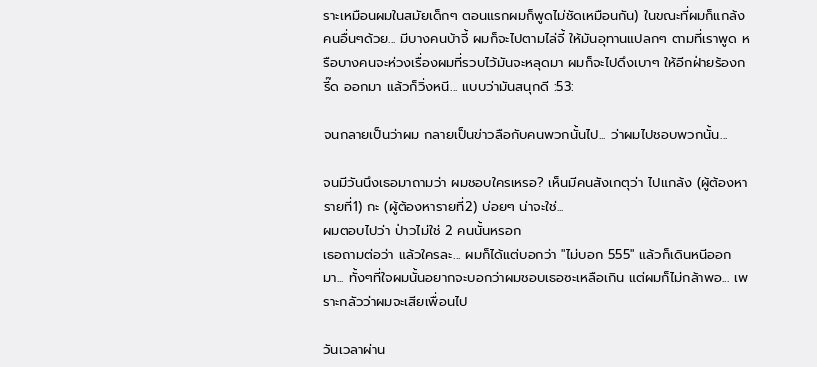ราะเหมือนผมในสมัยเด็กๆ ตอนแรกผมก็พูดไม่ชัดเหมือนกัน) ในขณะที่ผมก็แกล้งคนอื่นๆด้วย... มีบางคนบ้าจี้ ผมก็จะไปตามไล่จี้ ให้มันอุทานแปลกๆ ตามที่เราพูด หรือบางคนจะห่วงเรื่องผมที่รวบไว้มันจะหลุดมา ผมก็จะไปดึงเบาๆ ให้อีกฝ่ายร้องกรี๊ด ออกมา แล้วก็วิ่งหนี... แบบว่ามันสนุกดี :53:

จนกลายเป็นว่าผม กลายเป็นข่าวลือกับคนพวกนั้นไป... ว่าผมไปชอบพวกนั้น...

จนมีวันนึงเธอมาถามว่า ผมชอบใครเหรอ? เห็นมีคนสังเกตุว่า ไปแกล้ง (ผู้ต้องหารายที่1) กะ (ผู้ต้องหารายที่2) บ่อยๆ น่าจะใช่...
ผมตอบไปว่า ป่าวไม่ใช่ 2 คนนั้นหรอก
เธอถามต่อว่า แล้วใครละ... ผมก็ได้แต่บอกว่า "ไม่บอก 555" แล้วก็เดินหนีออกมา... ทั้งๆที่ใจผมนั้นอยากจะบอกว่าผมชอบเธอซะเหลือเกิน แต่ผมก็ไม่กล้าพอ... เพราะกลัวว่าผมจะเสียเพื่อนไป

วันเวลาผ่าน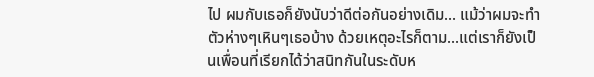ไป ผมกับเธอก็ยังนับว่าดีต่อกันอย่างเดิม... แม้ว่าผมจะทำตัวห่างๆเหินๆเธอบ้าง ด้วยเหตุอะไรก็ตาม...แต่เราก็ยังเป็นเพื่อนที่เรียกได้ว่าสนิทกันในระดับห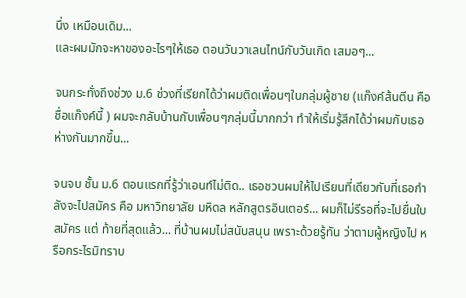นึ่ง เหมือนเดิม...
และผมมักจะหาของอะไรๆให้เธอ ตอนวันวาเลนไทน์กับวันเกิด เสมอๆ...

จนกระทั่งถึงช่วง ม.6 ช่วงที่เรียกได้ว่าผมติดเพื่อนๆในกลุ่มผู้ชาย (แก๊งค์ส้นตีน คือชื่อแก๊งค์นี้ ) ผมจะกลับบ้านกับเพื่อนๆกลุ่มนี้มากกว่า ทำให้เริ่มรู้สึกได้ว่าผมกับเธอห่างกันมากขึ้น...

จนจบ ชั้น ม.6 ตอนแรกที่รู้ว่าเอนท์ไม่ติด.. เธอชวนผมให้ไปเรียนที่เดียวกับที่เธอกำลังจะไปสมัคร คือ มหาวิทยาลัย มหิดล หลักสูตรอินเตอร์... ผมก็ไม่รีรอที่จะไปยื่นใบสมัคร แต่ ท้ายที่สุดแล้ว... ที่บ้านผมไม่สนับสนุน เพราะด้วยรู้ทัน ว่าตามผู้หญิงไป หรือกระไรมิทราบ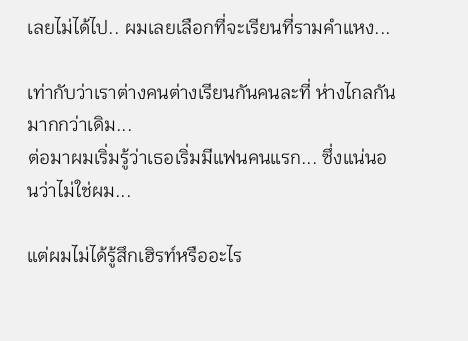เลยไม่ได้ไป.. ผมเลยเลือกที่จะเรียนที่รามคำแหง...

เท่ากับว่าเราต่างคนต่างเรียนกันคนละที่ ห่างไกลกันมากกว่าเดิม...
ต่อมาผมเริ่มรู้ว่าเธอเริ่มมีแฟนคนแรก... ซึ่งแน่นอนว่าไม่ใช่ผม...

แต่ผมไม่ได้รู้สึกเฮิรท์หรืออะไร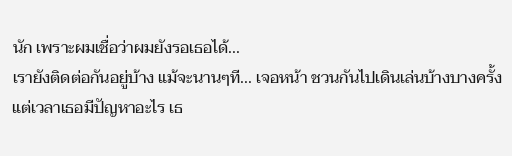นัก เพราะผมเชื่อว่าผมยังรอเธอได้...
เรายังติดต่อกันอยู่บ้าง แม้จะนานๆที... เจอหน้า ชวนกันไปเดินเล่นบ้างบางครั้ง
แต่เวลาเธอมีปัญหาอะไร เธ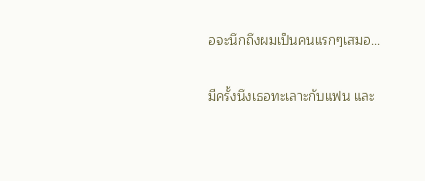อจะนึกถึงผมเป็นคนแรกๆเสมอ...

มีครั้งนึงเธอทะเลาะกับแฟน และ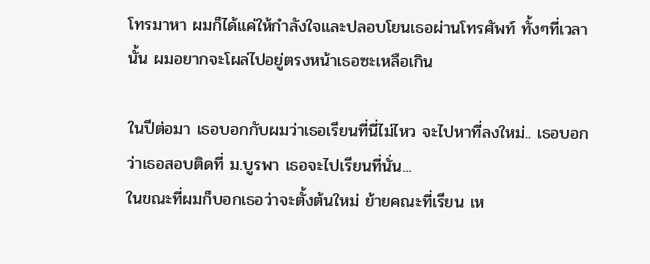โทรมาหา ผมก็ได้แค่ให้กำลังใจและปลอบโยนเธอผ่านโทรศัพท์ ทั้งๆที่เวลานั้น ผมอยากจะโผล่ไปอยู่ตรงหน้าเธอซะเหลือเกิน

ในปีต่อมา เธอบอกกับผมว่าเธอเรียนที่นี่ไม่ไหว จะไปหาที่ลงใหม่.. เธอบอกว่าเธอสอบติดที่ ม.บูรพา เธอจะไปเรียนที่นั่น...
ในขณะที่ผมก็บอกเธอว่าจะตั้งต้นใหม่ ย้ายคณะที่เรียน เห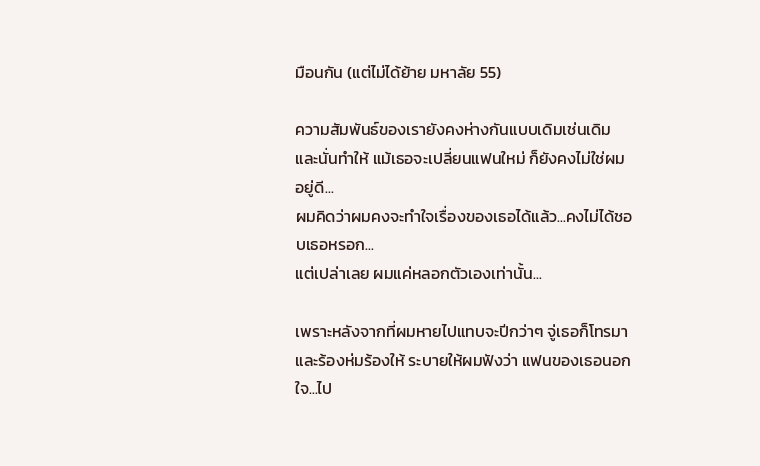มือนกัน (แต่ไม่ได้ย้าย มหาลัย 55)

ความสัมพันธ์ของเรายังคงห่างกันแบบเดิมเช่นเดิม และนั่นทำให้ แม้เธอจะเปลี่ยนแฟนใหม่ ก็ยังคงไม่ใช่ผมอยู่ดี...
ผมคิดว่าผมคงจะทำใจเรื่องของเธอได้แล้ว...คงไม่ได้ชอบเธอหรอก...
แต่เปล่าเลย ผมแค่หลอกตัวเองเท่านั้น...

เพราะหลังจากที่ผมหายไปแทบจะปีกว่าๆ จู่เธอก็โทรมา และร้องห่มร้องให้ ระบายให้ผมฟังว่า แฟนของเธอนอกใจ...ไป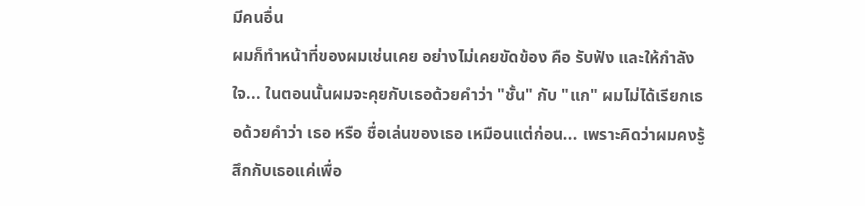มีคนอื่น
ผมก็ทำหน้าที่ของผมเช่นเคย อย่างไม่เคยขัดข้อง คือ รับฟัง และให้กำลังใจ... ในตอนนั้นผมจะคุยกับเธอด้วยคำว่า "ชั้น" กับ "แก" ผมไม่ได้เรียกเธอด้วยคำว่า เธอ หรือ ชื่อเล่นของเธอ เหมือนแต่ก่อน... เพราะคิดว่าผมคงรู้สึกกับเธอแค่เพื่อ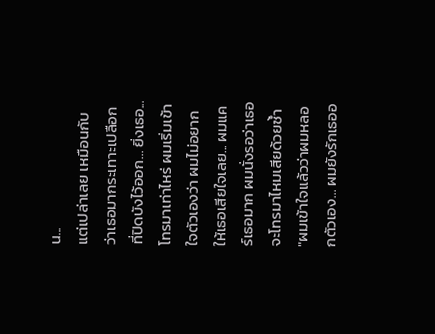น...
แต่เปล่าเลย เหมือนกับว่าเธอมากระเทาะเปลือกที่ปิดบังไว้ออก... ยิ่งเธอ...โทรมาเท่าไหร่ ผมเริ่มเข้าใจตัวเองว่า ผมไม่อยากให้เธอเสียใจเลย... ผมแคร์เธอมาก ผมนั่งรอว่าเธอจะโทรมาไหมเสียด้วยซ้ำ
"ผมเข้าใจแล้วว่าผมหลอกตัวเอง... ผมยังรักเธออ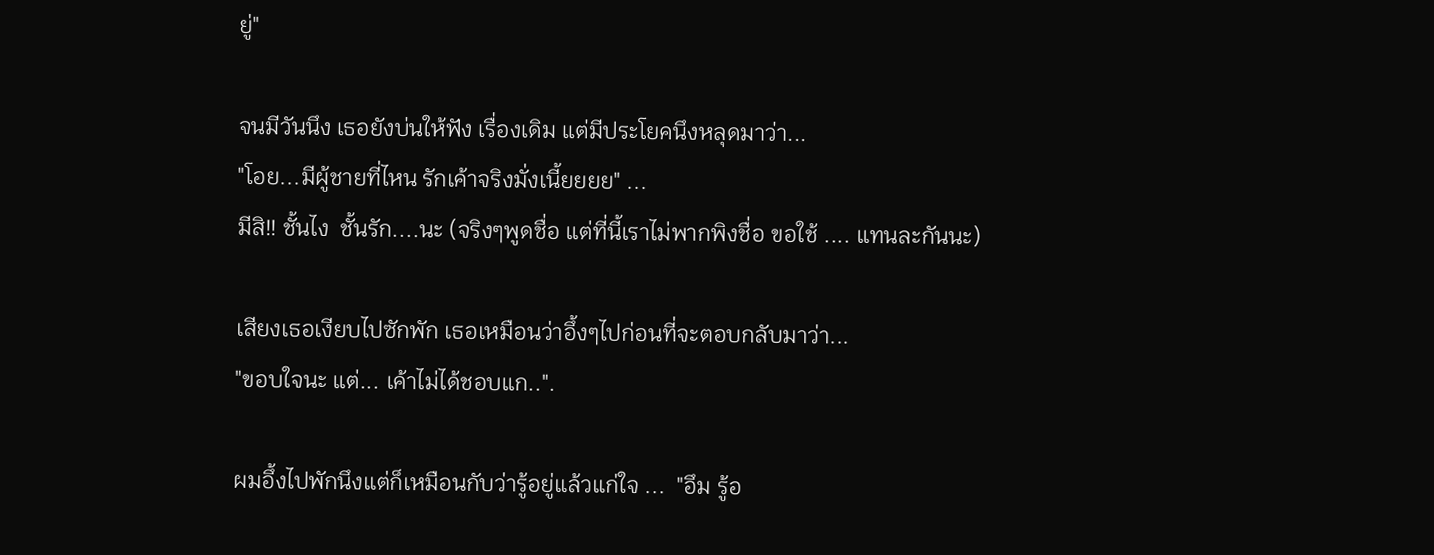ยู่"

จนมีวันนึง เธอยังบ่นให้ฟัง เรื่องเดิม แต่มีประโยคนึงหลุดมาว่า...
"โอย...มีผู้ชายที่ไหน รักเค้าจริงมั่งเนี้ยยยย" ...
มีสิ!! ชั้นไง  ชั้นรัก....นะ (จริงๆพูดชื่อ แต่ที่นี้เราไม่พากพิงชื่อ ขอใช้ .... แทนละกันนะ)

เสียงเธอเงียบไปซักพัก เธอเหมือนว่าอึ้งๆไปก่อนที่จะตอบกลับมาว่า...
"ขอบใจนะ แต่... เค้าไม่ได้ชอบแก..".

ผมอึ้งไปพักนึงแต่ก็เหมือนกับว่ารู้อยู่แล้วแก่ใจ ...  "อึม รู้อ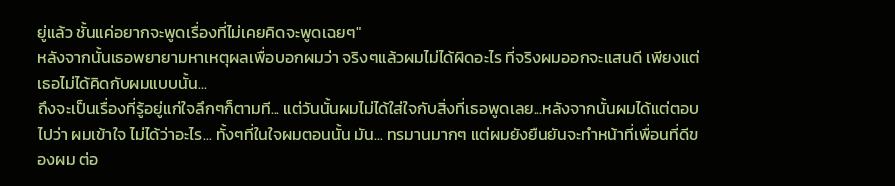ยู่แล้ว ชั้นแค่อยากจะพูดเรื่องที่ไม่เคยคิดจะพูดเฉยๆ"
หลังจากนั้นเธอพยายามหาเหตุผลเพื่อบอกผมว่า จริงๆแล้วผมไม่ได้ผิดอะไร ที่จริงผมออกจะแสนดี เพียงแต่เธอไม่ได้คิดกับผมแบบนั้น...
ถึงจะเป็นเรื่องที่รู้อยู่แก่ใจลึกๆก็ตามที... แต่วันนั้นผมไม่ได้ใส่ใจกับสิ่งที่เธอพูดเลย...หลังจากนั้นผมได้แต่ตอบไปว่า ผมเข้าใจ ไม่ได้ว่าอะไร... ทั้งๆที่ในใจผมตอนนั้น มัน... ทรมานมากๆ แต่ผมยังยืนยันจะทำหน้าที่เพื่อนที่ดีของผม ต่อ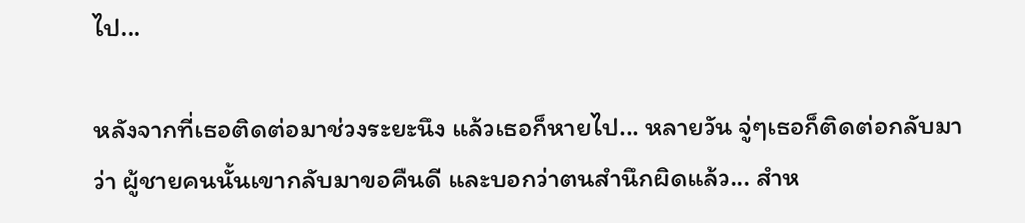ไป...

หลังจากที่เธอติดต่อมาช่วงระยะนึง แล้วเธอก็หายไป... หลายวัน จู่ๆเธอก็ติดต่อกลับมาว่า ผู้ชายคนนั้นเขากลับมาขอคืนดี และบอกว่าตนสำนึกผิดแล้ว... สำห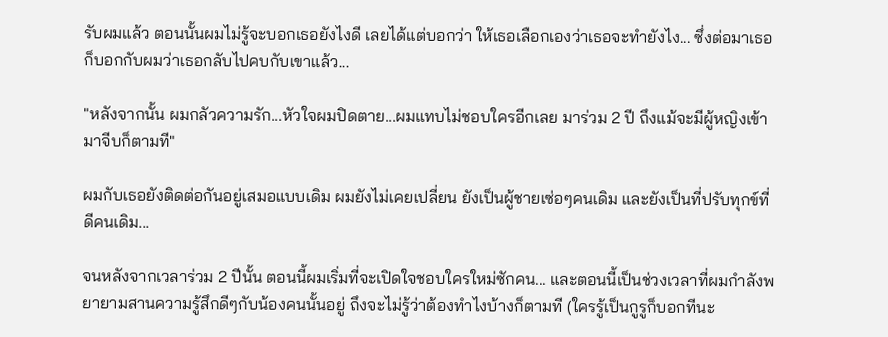รับผมแล้ว ตอนนั้นผมไม่รู้จะบอกเธอยังไงดี เลยได้แต่บอกว่า ให้เธอเลือกเองว่าเธอจะทำยังไง... ซึ่งต่อมาเธอก็บอกกับผมว่าเธอกลับไปคบกับเขาแล้ว...

"หลังจากนั้น ผมกลัวความรัก...หัวใจผมปิดตาย...ผมแทบไม่ชอบใครอีกเลย มาร่วม 2 ปี ถึงแม้จะมีผู้หญิงเข้ามาจีบก็ตามที"

ผมกับเธอยังติดต่อกันอยู่เสมอแบบเดิม ผมยังไม่เคยเปลี่ยน ยังเป็นผู้ชายเซ่อๆคนเดิม และยังเป็นที่ปรับทุกข์ที่ดีคนเดิม...

จนหลังจากเวลาร่วม 2 ปีนั้น ตอนนี้ผมเริ่มที่จะเปิดใจชอบใครใหม่ซักคน... และตอนนี้เป็นช่วงเวลาที่ผมกำลังพยายามสานความรู้สึกดีๆกับน้องคนนั้นอยู่ ถึงจะไม่รู้ว่าต้องทำไงบ้างก็ตามที (ใครรู้เป็นกูรูก็บอกทีนะ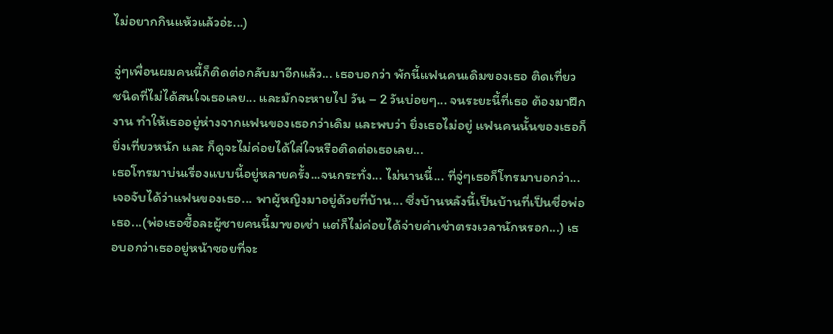ไม่อยากกินแห้วแล้วอ่ะ...)

จู่ๆเพื่อนผมคนนี้ก็ติดต่อกลับมาอีกแล้ว... เธอบอกว่า พักนี้แฟนคนเดิมของเธอ ติดเที่ยว ชนิดที่ไม่ได้สนใจเธอเลย... และมักจะหายไป วัน – 2 วันบ่อยๆ... จนระยะนี้ที่เธอ ต้องมาฝึกงาน ทำให้เธออยู่ห่างจากแฟนของเธอกว่าเดิม และพบว่า ยิ่งเธอไม่อยู่ แฟนคนนั้นของเธอก็ยิ่งเที่ยวหนัก และ ก็ดูจะไม่ค่อยได้ใส่ใจหรือติดต่อเธอเลย...
เธอโทรมาบ่นเรื่องแบบนี้อยู่หลายครั้ง...จนกระทั่ง... ไม่นานนี้... ที่จู่ๆเธอก็โทรมาบอกว่า...
เจอจับได้ว่าแฟนของเธอ... พาผู้หญิงมาอยู่ด้วยที่บ้าน... ซึ่งบ้านหลังนี้เป็นบ้านที่เป็นชื่อพ่อเธอ...(พ่อเธอซื้อละผู้ชายคนนี้มาขอเช่า แต่ก็ไม่ค่อยได้จ่ายค่าเช่าตรงเวลานักหรอก...) เธอบอกว่าเธออยู่หน้าซอยที่จะ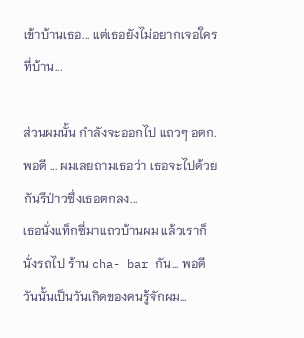เข้าบ้านเธอ... แต่เธอยังไม่อยากเจอใครที่บ้าน...

ส่วนผมนั้น กำลังจะออกไป แถวๆ อตก. พอดี ... ผมเลยถามเธอว่า เธอจะไปด้วยกันรึป่าวซึ่งเธอตกลง...
เธอนั่งแท็กซี่มาแถวบ้านผม แล้วเราก็นั่งรถไป ร้าน cha- bar กัน... พอดีวันนั้นเป็นวันเกิดของคนรู้จักผม...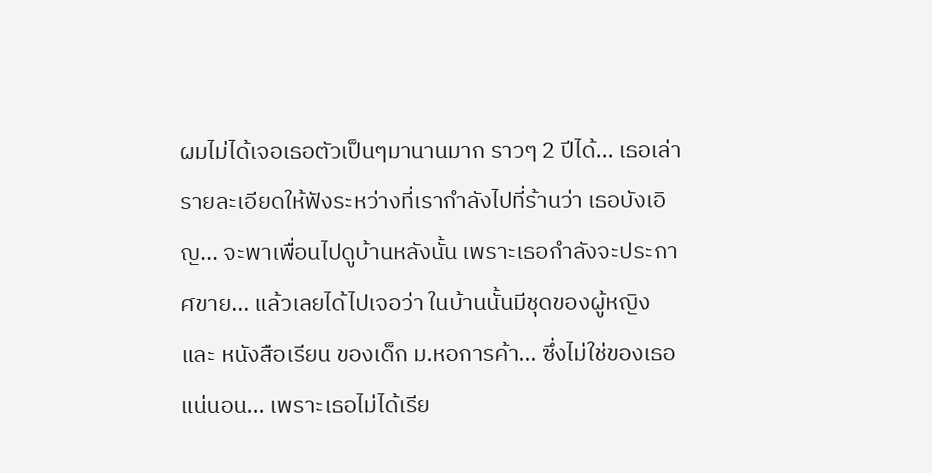ผมไม่ได้เจอเธอตัวเป็นๆมานานมาก ราวๆ 2 ปีได้... เธอเล่ารายละเอียดให้ฟังระหว่างที่เรากำลังไปที่ร้านว่า เธอบังเอิญ... จะพาเพื่อนไปดูบ้านหลังนั้น เพราะเธอกำลังจะประกาศขาย... แล้วเลยได้ไปเจอว่า ในบ้านนั้นมีชุดของผู้หญิง และ หนังสือเรียน ของเด็ก ม.หอการค้า... ซึ่งไม่ใช่ของเธอแน่นอน... เพราะเธอไม่ได้เรีย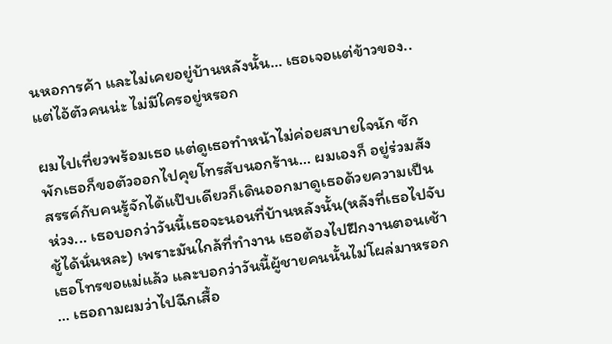นหอการค้า และไม่เคยอยู่บ้านหลังนั้น... เธอเจอแต่ข้าวของ..แต่ไอ้ตัวคนน่ะ ไม่มีใครอยู่หรอก

ผมไปเที่ยวพร้อมเธอ แต่ดูเธอทำหน้าไม่ค่อยสบายใจนัก ซักพักเธอก็ขอตัวออกไปคุยโทรสับนอกร้าน... ผมเองก็ อยู่ร่วมสังสรรค์กับคนรู้จักได้แป๊บเดียวก็เดินออกมาดูเธอด้วยความเป็นห่วง... เธอบอกว่าวันนี้เธอจะนอนที่บ้านหลังนั้น(หลังที่เธอไปจับชู้ได้นั่นหละ) เพราะมันใกล้ที่ทำงาน เธอต้องไปฝึกงานตอนเช้า เธอโทรขอแม่แล้ว และบอกว่าวันนี้ผู้ชายคนนั้นไม่โผล่มาหรอก ... เธอถามผมว่าไปฉีกเสื้อ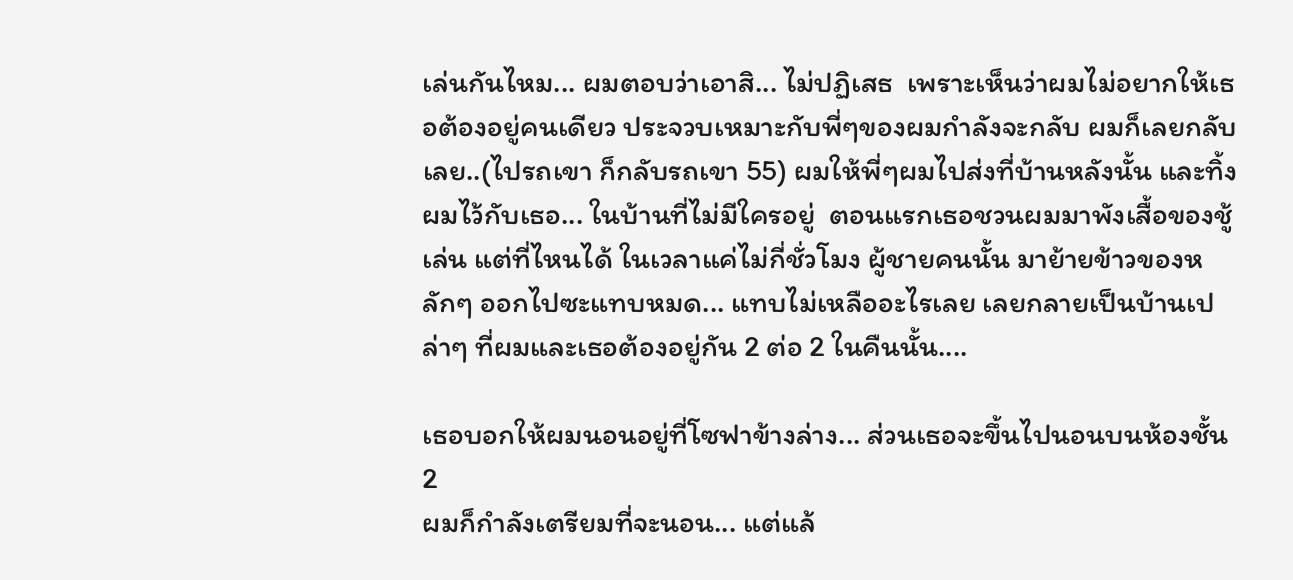เล่นกันไหม... ผมตอบว่าเอาสิ... ไม่ปฏิเสธ  เพราะเห็นว่าผมไม่อยากให้เธอต้องอยู่คนเดียว ประจวบเหมาะกับพี่ๆของผมกำลังจะกลับ ผมก็เลยกลับเลย..(ไปรถเขา ก็กลับรถเขา 55) ผมให้พี่ๆผมไปส่งที่บ้านหลังนั้น และทิ้งผมไว้กับเธอ... ในบ้านที่ไม่มีใครอยู่  ตอนแรกเธอชวนผมมาพังเสื้อของชู้เล่น แต่ที่ไหนได้ ในเวลาแค่ไม่กี่ชั่วโมง ผู้ชายคนนั้น มาย้ายข้าวของหลักๆ ออกไปซะแทบหมด... แทบไม่เหลืออะไรเลย เลยกลายเป็นบ้านเปล่าๆ ที่ผมและเธอต้องอยู่กัน 2 ต่อ 2 ในคืนนั้น....

เธอบอกให้ผมนอนอยู่ที่โซฟาข้างล่าง... ส่วนเธอจะขึ้นไปนอนบนห้องชั้น 2
ผมก็กำลังเตรียมที่จะนอน... แต่แล้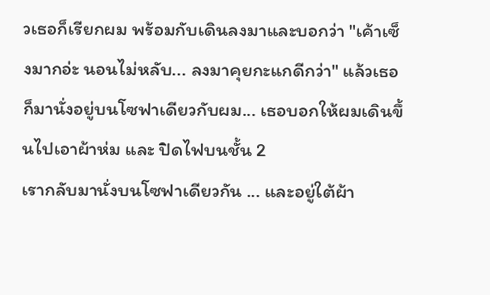วเธอก็เรียกผม พร้อมกับเดินลงมาและบอกว่า "เค้าเซ็งมากอ่ะ นอนไม่หลับ... ลงมาคุยกะแกดีกว่า" แล้วเธอก็มานั่งอยู่บนโซฟาเดียวกับผม... เธอบอกให้ผมเดินขึ้นไปเอาผ้าห่ม และ ปิดไฟบนชั้น 2
เรากลับมานั่งบนโซฟาเดียวกัน ... และอยู่ใต้ผ้า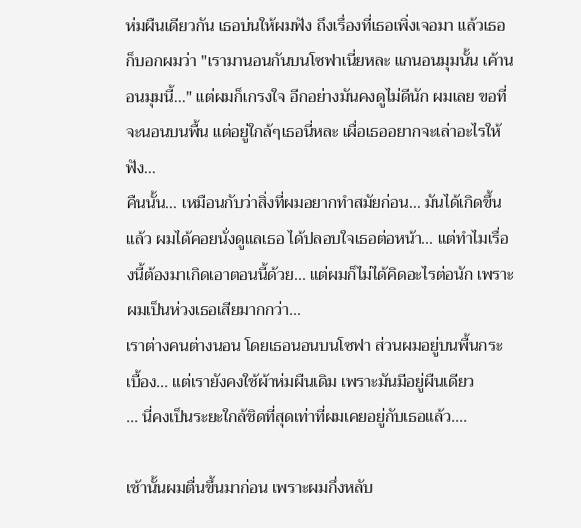ห่มผืนเดียวกัน เธอบ่นให้ผมฟัง ถึงเรื่องที่เธอเพิ่งเจอมา แล้วเธอก็บอกผมว่า "เรามานอนกันบนโซฟาเนี่ยหละ แกนอนมุมนั้น เค้านอนมุมนี้..." แต่ผมก็เกรงใจ อีกอย่างมันคงดูไม่ดีนัก ผมเลย ขอที่จะนอนบนพื้น แต่อยู่ใกล้ๆเธอนี่หละ เผื่อเธออยากจะเล่าอะไรให้ฟัง...
คืนนั้น... เหมือนกับว่าสิ่งที่ผมอยากทำสมัยก่อน... มันได้เกิดขึ้นแล้ว ผมได้คอยนั่งดูแลเธอ ได้ปลอบใจเธอต่อหน้า... แต่ทำไมเรื่องนี้ต้องมาเกิดเอาตอนนี้ด้วย... แต่ผมก็ไม่ได้คิดอะไรต่อนัก เพราะผมเป็นห่วงเธอเสียมากกว่า...
เราต่างคนต่างนอน โดยเธอนอนบนโซฟา ส่วนผมอยู่บนพื้นกระเบื้อง... แต่เรายังคงใช้ผ้าห่มผืนเดิม เพราะมันมีอยู่ผืนเดียว
... นี่คงเป็นระยะใกล้ชิดที่สุดเท่าที่ผมเคยอยู่กับเธอแล้ว....

เช้านั้นผมตื่นขึ้นมาก่อน เพราะผมกึ่งหลับ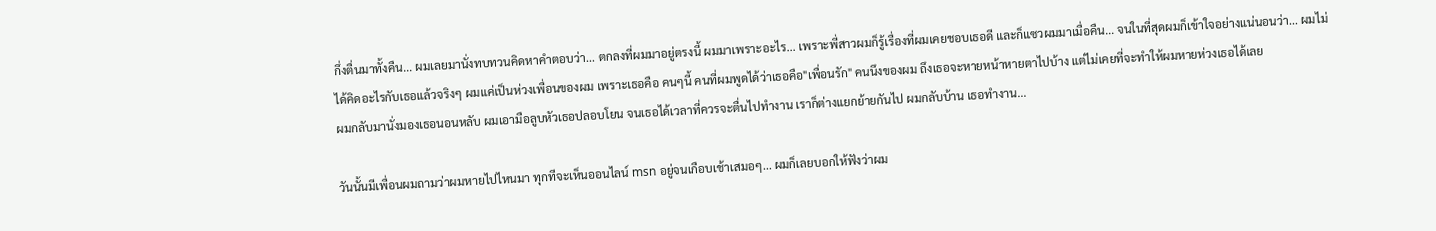กึ่งตื่นมาทั้งคืน... ผมเลยมานั่งทบทวนคิดหาคำตอบว่า... ตกลงที่ผมมาอยู่ตรงนี้ ผมมาเพราะอะไร... เพราะพี่สาวผมก็รู้เรื่องที่ผมเคยชอบเธอดี และก็แซวผมมาเมื่อคืน... จนในที่สุดผมก็เข้าใจอย่างแน่นอนว่า... ผมไม่ได้คิดอะไรกับเธอแล้วจริงๆ ผมแค่เป็นห่วงเพื่อนของผม เพราะเธอคือ คนๆนี้ คนที่ผมพูดได้ว่าเธอคือ"เพื่อนรัก" คนนึงของผม ถึงเธอจะหายหน้าหายตาไปบ้าง แต่ไม่เคยที่จะทำให้ผมหายห่วงเธอได้เลย
ผมกลับมานั่งมองเธอนอนหลับ ผมเอามือลูบหัวเธอปลอบโยน จนเธอได้เวลาที่ควรจะตื่นไปทำงาน เราก็ต่างแยกย้ายกันไป ผมกลับบ้าน เธอทำงาน...

วันนั้นมีเพื่อนผมถามว่าผมหายไปไหนมา ทุกทีจะเห็นออนไลน์ msn อยู่จนเกือบเช้าเสมอๆ... ผมก็เลยบอกให้ฟังว่าผม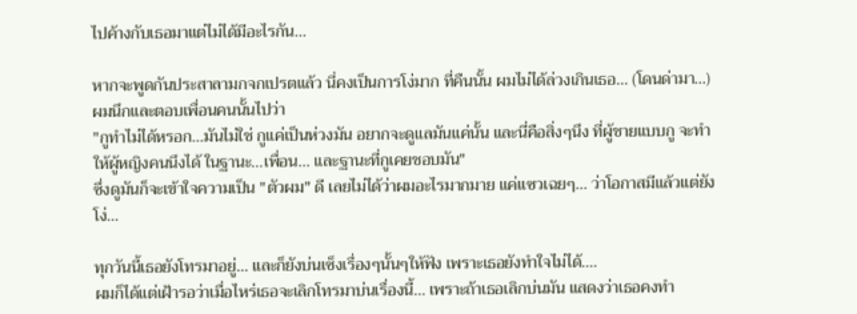ไปค้างกับเธอมาแต่ไม่ได้มีอะไรกัน...

หากจะพูดกันประสาลามกจกเปรตแล้ว นี่คงเป็นการโง่มาก ที่คืนนั้น ผมไม่ได้ล่วงเกินเธอ... (โดนด่ามา...)
ผมนึกและตอบเพื่อนคนนั้นไปว่า
"กูทำไม่ได้หรอก...มันไม่ใช่ กูแค่เป็นห่วงมัน อยากจะดูแลมันแค่นั้น และนี่คือสิ่งๆนึง ที่ผู้ชายแบบกู จะทำให้ผู้หญิงคนนึงได้ ในฐานะ...เพื่อน... และฐานะที่กูเคยชอบมัน"
ซึ่งดูมันก็จะเข้าใจความเป็น "ตัวผม" ดี เลยไม่ได้ว่าผมอะไรมากมาย แค่แซวเฉยๆ... ว่าโอกาสมีแล้วแต่ยังโง่...

ทุกวันนี้เธอยังโทรมาอยู่... และก็ยังบ่นเซ็งเรื่องๆนั้นๆให้ฟัง เพราะเธอยังทำใจไม่ได้....
ผมก็ได้แต่เฝ้ารอว่าเมื่อไหร่เธอจะเลิกโทรมาบ่นเรื่องนี้... เพราะถ้าเธอเลิกบ่นมัน แสดงว่าเธอคงทำ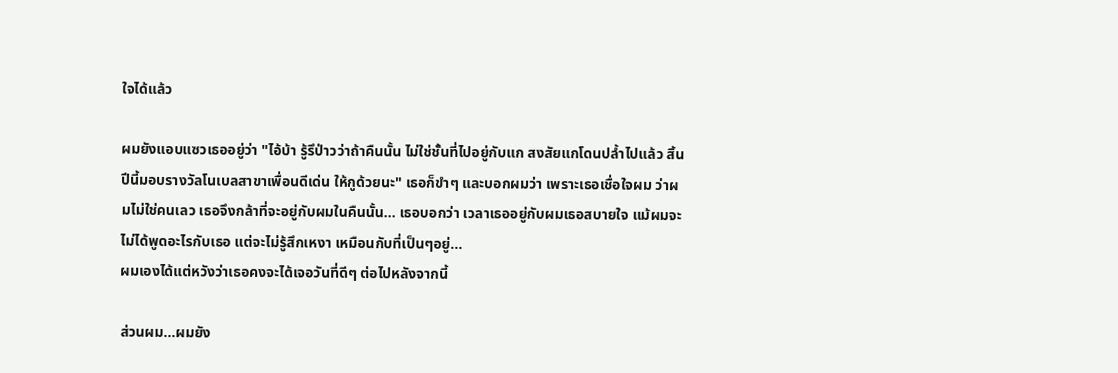ใจได้แล้ว

ผมยังแอบแซวเธออยู่ว่า "ไอ้บ้า รู้รึป่าวว่าถ้าคืนนั้น ไม่ใช่ชั้นที่ไปอยู่กับแก สงสัยแกโดนปล้ำไปแล้ว สิ้นปีนี้มอบรางวัลโนเบลสาขาเพื่อนดีเด่น ให้กูด้วยนะ" เธอก็ขำๆ และบอกผมว่า เพราะเธอเชื่อใจผม ว่าผมไม่ใช่คนเลว เธอจึงกล้าที่จะอยู่กับผมในคืนนั้น... เธอบอกว่า เวลาเธออยู่กับผมเธอสบายใจ แม้ผมจะไม่ได้พูดอะไรกับเธอ แต่จะไม่รู้สึกเหงา เหมือนกับที่เป็นๆอยู่...
ผมเองได้แต่หวังว่าเธอคงจะได้เจอวันที่ดีๆ ต่อไปหลังจากนี้

ส่วนผม...ผมยัง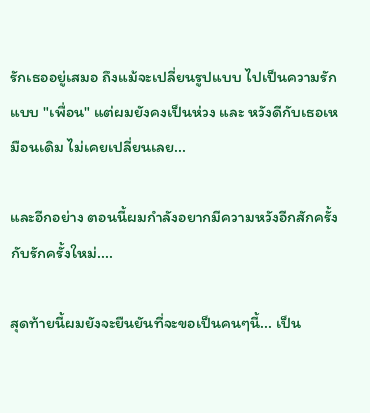รักเธออยู่เสมอ ถึงแม้จะเปลี่ยนรูปแบบ ไปเป็นความรักแบบ "เพื่อน" แต่ผมยังคงเป็นห่วง และ หวังดีกับเธอเหมือนเดิม ไม่เคยเปลี่ยนเลย...

และอีกอย่าง ตอนนี้ผมกำลังอยากมีความหวังอีกสักครั้ง กับรักครั้งใหม่....

สุดท้ายนี้ผมยังจะยืนยันที่จะขอเป็นคนๆนี้... เป็น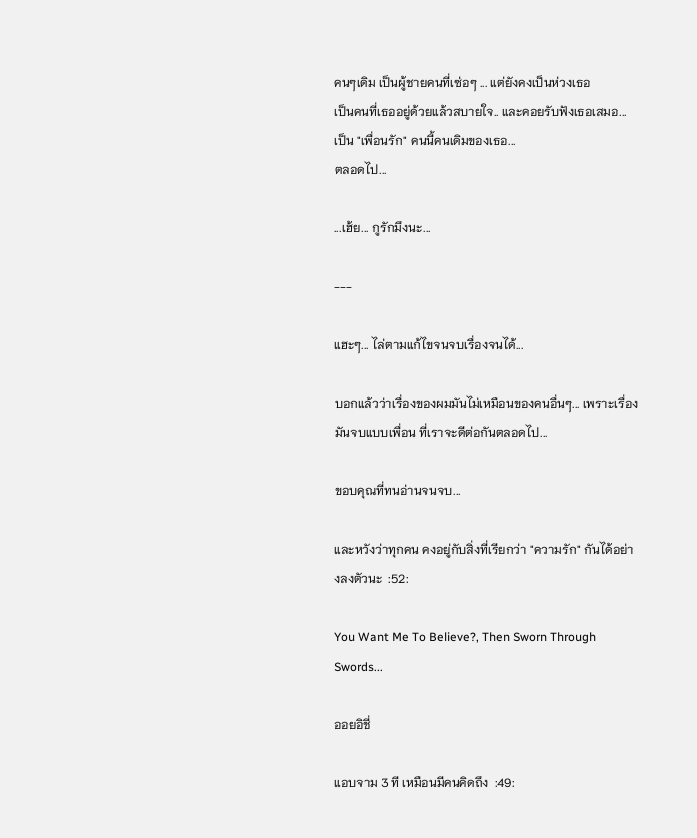คนๆเดิม เป็นผู้ชายคนที่เซ่อๆ ... แต่ยังคงเป็นห่วงเธอ
เป็นคนที่เธออยู่ด้วยแล้วสบายใจ.. และคอยรับฟังเธอเสมอ...
เป็น "เพื่อนรัก" คนนี้คนเดิมของเธอ...
ตลอดไป...

...เฮ้ย... กูรักมึงนะ...

---

แฮะๆ... ไล่ตามแก้ไขจนจบเรื่องจนได้...

บอกแล้วว่าเรื่องของผมมันไม่เหมือนของคนอื่นๆ... เพราะเรื่องมันจบแบบเพื่อน ที่เราจะดีต่อกันตลอดไป...

ขอบคุณที่ทนอ่านจนจบ...

และหวังว่าทุกคน คงอยู่กับสิ่งที่เรียกว่า "ความรัก" กันได้อย่างลงตัวนะ  :52:

You Want Me To Believe?, Then Sworn Through Swords...

ออยอิชี่

แอบจาม 3 ที เหมือนมีคนคิดถึง  :49: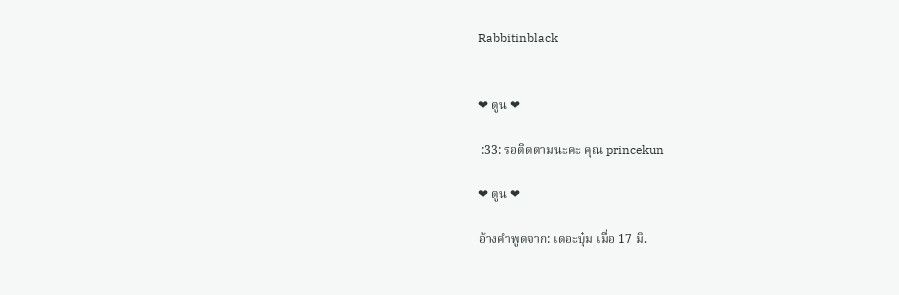Rabbitinblack


❤ ตูน ❤

 :33: รอติดตามนะคะ คุณ princekun

❤ ตูน ❤

อ้างคำพูดจาก: เดอะบุ๋ม เมื่อ 17 มิ.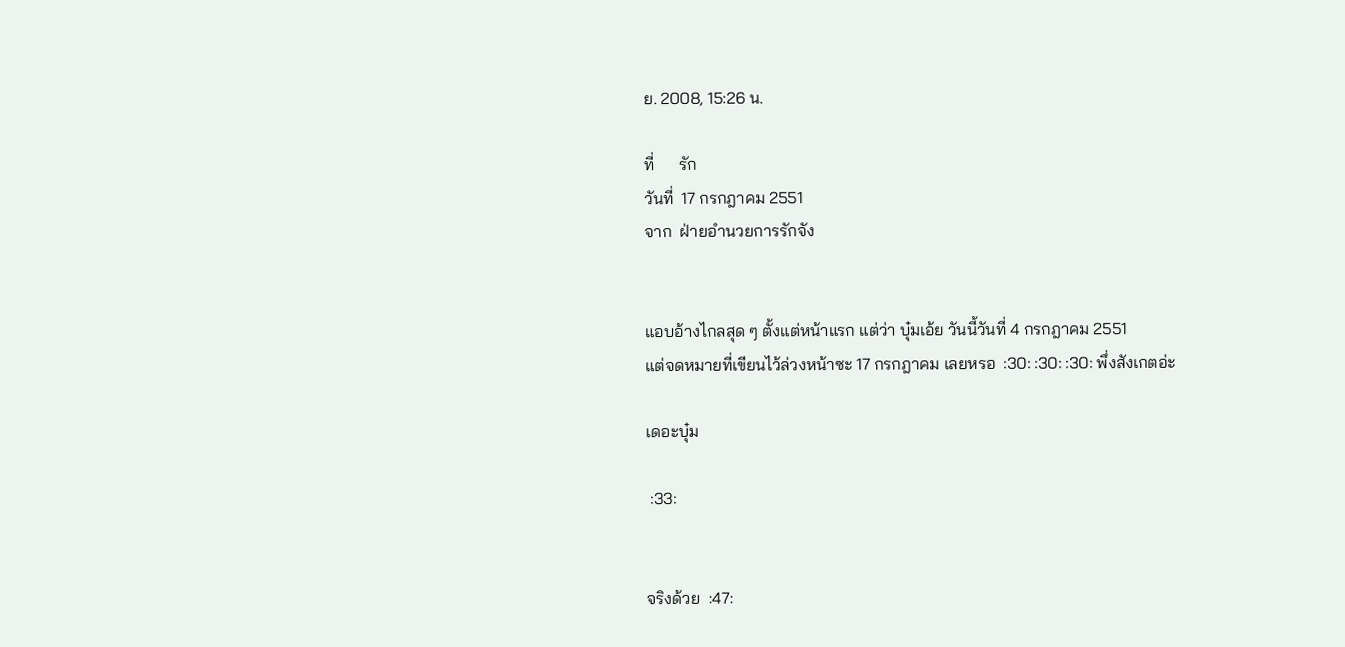ย. 2008, 15:26 น.

ที่      รัก
วันที่  17 กรกฎาคม 2551
จาก  ฝ่ายอำนวยการรักจัง


แอบอ้างไกลสุด ๆ ตั้งแต่หน้าแรก แต่ว่า บุ๋มเอ้ย วันนี้วันที่ 4 กรกฎาคม 2551
แต่จดหมายที่เขียนไว้ล่วงหน้าซะ 17 กรกฎาคม เลยหรอ  :30: :30: :30: พึ่งสังเกตอ่ะ

เดอะบุ๋ม

 :33:


จริงด้วย  :47: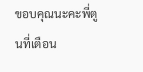ขอบคุณนะคะพี่ตูนที่เตือน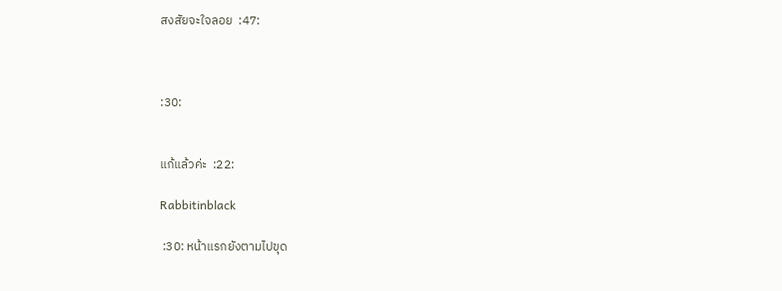สงสัยจะใจลอย  :47:



:30:


แก้แล้วค่ะ  :22:

Rabbitinblack

 :30: หน้าแรกยังตามไปขุด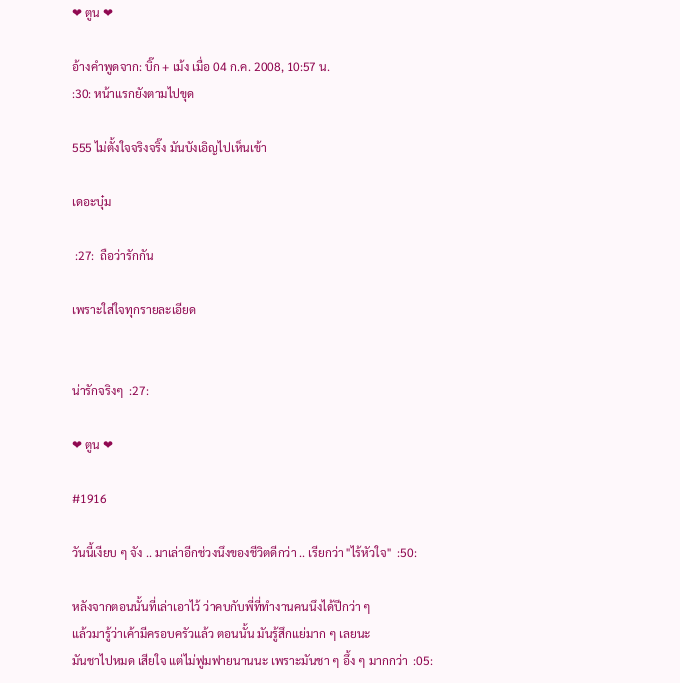❤ ตูน ❤

อ้างคำพูดจาก: บิ๊ก + เม้ง เมื่อ 04 ก.ค. 2008, 10:57 น.
:30: หน้าแรกยังตามไปขุด

555 ไม่ตั้งใจจริงจริ๊ง มันบังเอิญไปเห็นเข้า

เดอะบุ๋ม

 :27:  ถือว่ารักกัน

เพราะใส่ใจทุกรายละเอียด


น่ารักจริงๆ  :27:

❤ ตูน ❤

#1916

วันนี้เงียบ ๆ จัง .. มาเล่าอีกช่วงนึงของชีวิตดีกว่า .. เรียกว่า "ไร้หัวใจ"  :50:

หลังจากตอนนั้นที่เล่าเอาไว้ ว่าคบกับพี่ที่ทำงานคนนึงได้ปีกว่า ๆ
แล้วมารู้ว่าเค้ามีครอบครัวแล้ว ตอนนั้น มันรู้สึกแย่มาก ๆ เลยนะ
มันชาไปหมด เสียใจ แต่ไม่ฟูมฟายนานนะ เพราะมันชา ๆ อึ้ง ๆ มากกว่า  :05: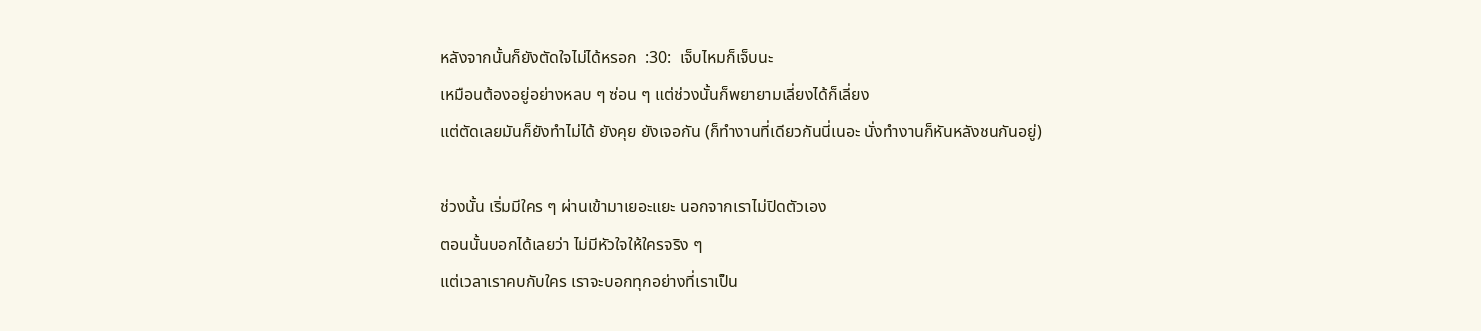หลังจากนั้นก็ยังตัดใจไม่ได้หรอก  :30:  เจ็บไหมก็เจ็บนะ
เหมือนต้องอยู่อย่างหลบ ๆ ซ่อน ๆ แต่ช่วงนั้นก็พยายามเลี่ยงได้ก็เลี่ยง
แต่ตัดเลยมันก็ยังทำไม่ได้ ยังคุย ยังเจอกัน (ก็ทำงานที่เดียวกันนี่เนอะ นั่งทำงานก็หันหลังชนกันอยู่)

ช่วงนั้น เริ่มมีใคร ๆ ผ่านเข้ามาเยอะแยะ นอกจากเราไม่ปิดตัวเอง
ตอนนั้นบอกได้เลยว่า ไม่มีหัวใจให้ใครจริง ๆ
แต่เวลาเราคบกับใคร เราจะบอกทุกอย่างที่เราเป็น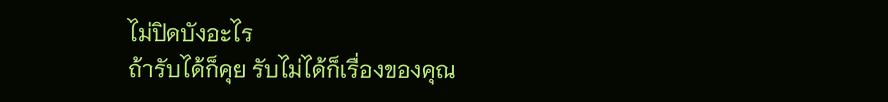ไม่ปิดบังอะไร
ถ้ารับได้ก็คุย รับไม่ได้ก็เรื่องของคุณ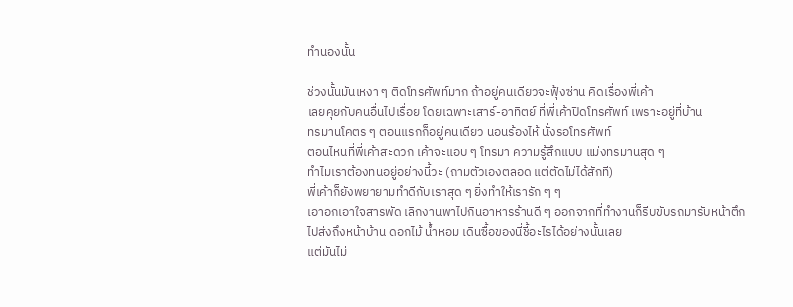ทำนองนั้น

ช่วงนั้นมันเหงา ๆ ติดโทรศัพท์มาก ถ้าอยู่คนเดียวจะฟุ้งซ่าน คิดเรื่องพี่เค้า
เลยคุยกับคนอื่นไปเรื่อย โดยเฉพาะเสาร์-อาทิตย์ ที่พี่เค้าปิดโทรศัพท์ เพราะอยู่ที่บ้าน
ทรมานโคตร ๆ ตอนแรกก็อยู่คนเดียว นอนร้องไห้ นั่งรอโทรศัพท์
ตอนไหนที่พี่เค้าสะดวก เค้าจะแอบ ๆ โทรมา ความรู้สึกแบบ แม่งทรมานสุด ๆ
ทำไมเราต้องทนอยู่อย่างนี้วะ (ถามตัวเองตลอด แต่ตัดไม่ได้สักที)
พี่เค้าก็ยังพยายามทำดีกับเราสุด ๆ ยิ่งทำให้เรารัก ๆ ๆ
เอาอกเอาใจสารพัด เลิกงานพาไปกินอาหารร้านดี ๆ ออกจากที่ทำงานก็รีบขับรถมารับหน้าตึก
ไปส่งถึงหน้าบ้าน ดอกไม้ น้ำหอม เดินซื้อของนี่ชี้อะไรได้อย่างนั้นเลย
แต่มันไม่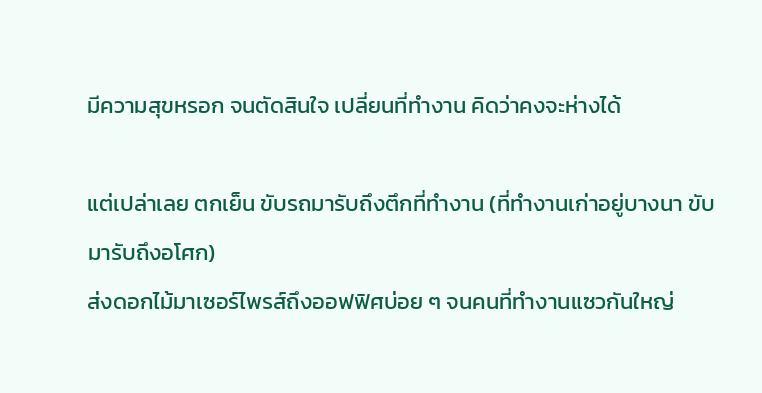มีความสุขหรอก จนตัดสินใจ เปลี่ยนที่ทำงาน คิดว่าคงจะห่างได้

แต่เปล่าเลย ตกเย็น ขับรถมารับถึงตึกที่ทำงาน (ที่ทำงานเก่าอยู่บางนา ขับมารับถึงอโศก)
ส่งดอกไม้มาเซอร์ไพรส์ถึงออฟฟิศบ่อย ๆ จนคนที่ทำงานแซวกันใหญ่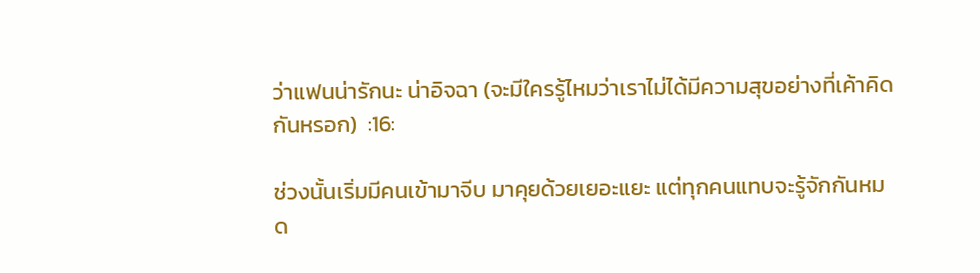ว่าแฟนน่ารักนะ น่าอิจฉา (จะมีใครรู้ไหมว่าเราไม่ได้มีความสุขอย่างที่เค้าคิดกันหรอก)  :16:

ช่วงนั้นเริ่มมีคนเข้ามาจีบ มาคุยด้วยเยอะแยะ แต่ทุกคนแทบจะรู้จักกันหมด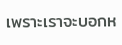เพราะเราจะบอกห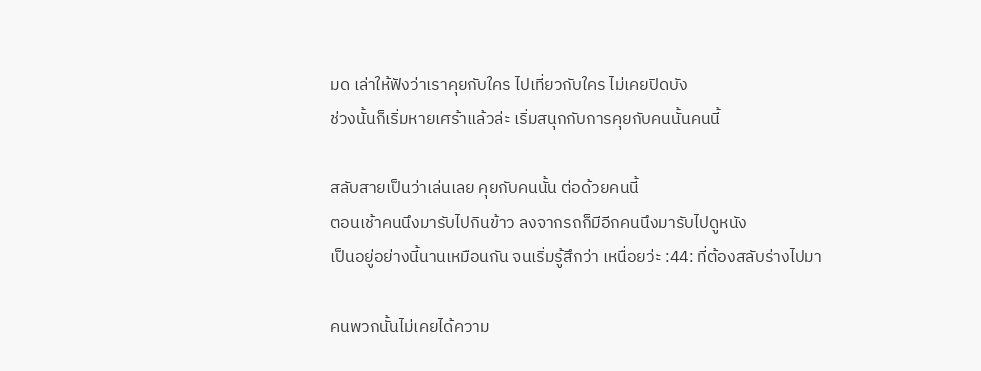มด เล่าให้ฟังว่าเราคุยกับใคร ไปเที่ยวกับใคร ไม่เคยปิดบัง
ช่วงนั้นก็เริ่มหายเศร้าแล้วล่ะ เริ่มสนุกกับการคุยกับคนนั้นคนนี้

สลับสายเป็นว่าเล่นเลย คุยกับคนนั้น ต่อด้วยคนนี้
ตอนเช้าคนนึงมารับไปกินข้าว ลงจากรถก็มีอีกคนนึงมารับไปดูหนัง
เป็นอยู่อย่างนี้นานเหมือนกัน จนเริ่มรู้สึกว่า เหนื่อยว่ะ :44: ที่ต้องสลับร่างไปมา

คนพวกนั้นไม่เคยได้ความ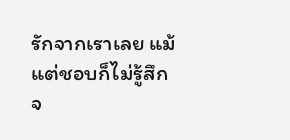รักจากเราเลย แม้แต่ชอบก็ไม่รู้สึก
จ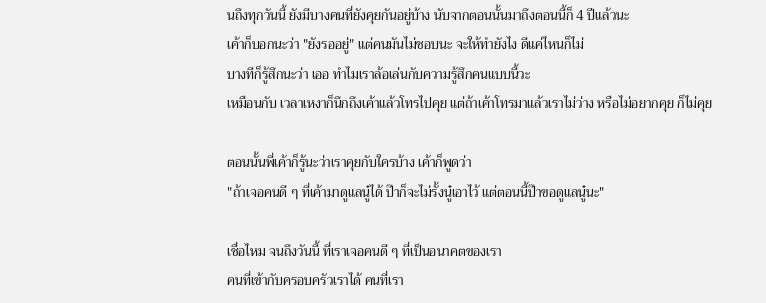นถึงทุกวันนี้ ยังมีบางคนที่ยังคุยกันอยู่บ้าง นับจากตอนนั้นมาถึงตอนนี้ก็ 4 ปีแล้วนะ
เค้าก็บอกนะว่า "ยังรออยู่" แต่คนมันไม่ชอบนะ จะให้ทำยังไง ดีแค่ไหนก็ไม่
บางทีก็รู้สึกนะว่า เออ ทำไมเราล้อเล่นกับความรู้สึกคนแบบนี้วะ
เหมือนกับ เวลาเหงาก็นึกถึงเค้าแล้วโทรไปคุย แต่ถ้าเค้าโทรมาแล้วเราไม่ว่าง หรือไม่อยากคุย ก็ไม่คุย

ตอนนั้นพี่เค้าก็รู้นะว่าเราคุยกับใครบ้าง เค้าก็พูดว่า
"ถ้าเจอคนดี ๆ ที่เค้ามาดูแลนู๋ได้ ป๊าก็จะไม่รั้งนู๋เอาไว้ แต่ตอนนี้ป๊าขอดูแลนู๋นะ"

เชื่อไหม จนถึงวันนี้ ที่เราเจอคนดี ๆ ที่เป็นอนาคตของเรา
คนที่เข้ากับครอบครัวเราได้ คนที่เรา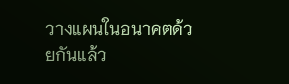วางแผนในอนาคตด้วยกันแล้ว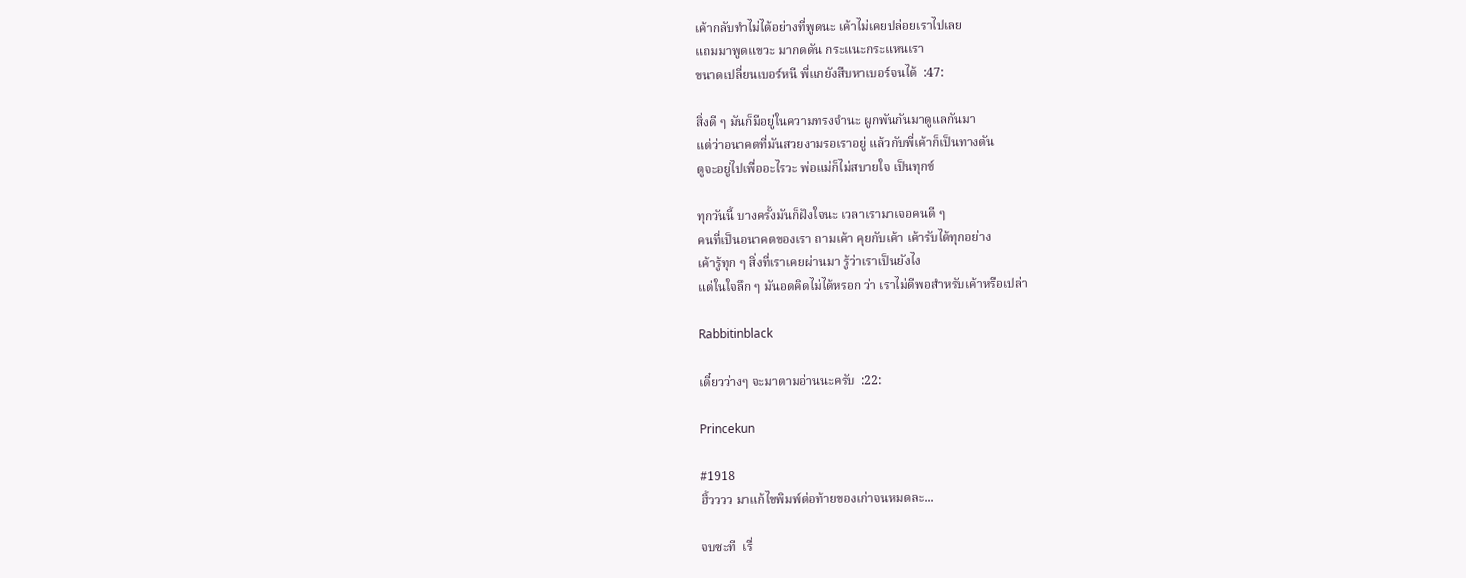เค้ากลับทำไม่ได้อย่างที่พูดนะ เค้าไม่เคยปล่อยเราไปเลย
แถมมาพูดแขวะ มากดดัน กระแนะกระแหนเรา
ขนาดเปลี่ยนเบอร์หนี พี่แกยังสืบหาเบอร์จนได้  :47:

สิ่งดี ๆ มันก็มีอยู่ในความทรงจำนะ ผูกพันกันมาดูแลกันมา
แต่ว่าอนาคตที่มันสวยงามรอเราอยู่ แล้วกับพี่เค้าก็เป็นทางตัน
ตูจะอยู่ไปเพื่ออะไรวะ พ่อแม่ก็ไม่สบายใจ เป็นทุกข์

ทุกวันนี้ บางครั้งมันก็ฝังใจนะ เวลาเรามาเจอคนดี ๆ
คนที่เป็นอนาคตของเรา ถามเค้า คุยกับเค้า เค้ารับได้ทุกอย่าง
เค้ารู้ทุก ๆ สิ่งที่เราเคยผ่านมา รู้ว่าเราเป็นยังไง
แต่ในใจลึก ๆ มันอดคิดไม่ได้หรอก ว่า เราไม่ดีพอสำหรับเค้าหรือเปล่า

Rabbitinblack

เดี๋ยวว่างๆ จะมาตามอ่านนะครับ  :22:

Princekun

#1918
ฮิ้วววว มาแก้ไขพิมพ์ต่อท้ายของเก่าจนหมดละ...

จบซะที  เรื่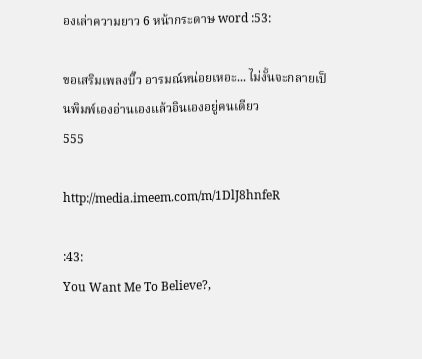องเล่าความยาว 6 หน้ากระดาษ word :53:

ขอเสริมเพลงบิ๊ว อารมณ์หน่อยเหอะ... ไม่งั้นจะกลายเป็นพิมพ์เองอ่านเองแล้วอินเองอยู่คนเดียว
555

http://media.imeem.com/m/1DlJ8hnfeR

:43:
You Want Me To Believe?,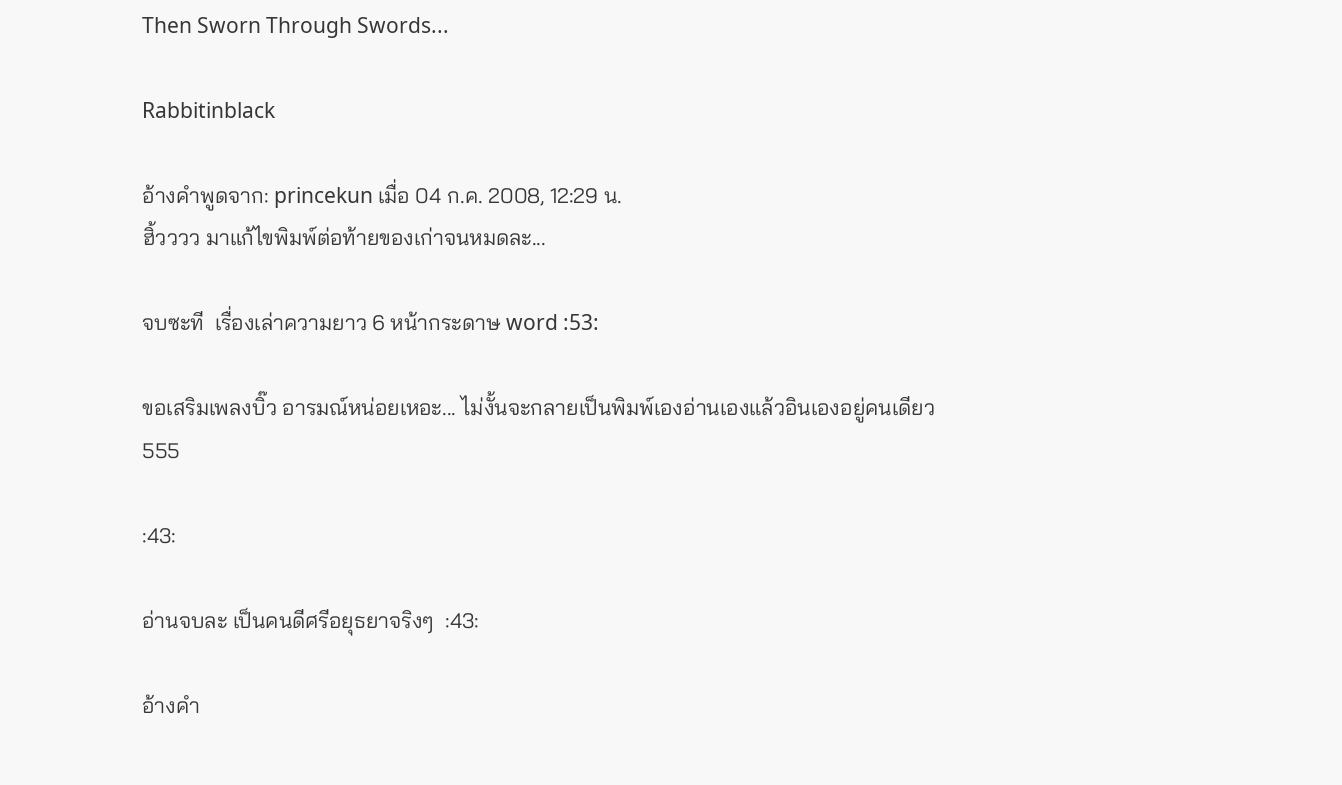Then Sworn Through Swords...

Rabbitinblack

อ้างคำพูดจาก: princekun เมื่อ 04 ก.ค. 2008, 12:29 น.
ฮิ้วววว มาแก้ไขพิมพ์ต่อท้ายของเก่าจนหมดละ...

จบซะที  เรื่องเล่าความยาว 6 หน้ากระดาษ word :53:

ขอเสริมเพลงบิ๊ว อารมณ์หน่อยเหอะ... ไม่งั้นจะกลายเป็นพิมพ์เองอ่านเองแล้วอินเองอยู่คนเดียว
555

:43:

อ่านจบละ เป็นคนดีศรีอยุธยาจริงๆ  :43:

อ้างคำ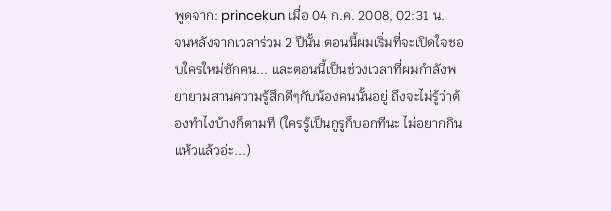พูดจาก: princekun เมื่อ 04 ก.ค. 2008, 02:31 น.
จนหลังจากเวลาร่วม 2 ปีนั้น ตอนนี้ผมเริ่มที่จะเปิดใจชอบใครใหม่ซักคน... และตอนนี้เป็นช่วงเวลาที่ผมกำลังพยายามสานความรู้สึกดีๆกับน้องคนนั้นอยู่ ถึงจะไม่รู้ว่าต้องทำไงบ้างก็ตามที (ใครรู้เป็นกูรูก็บอกทีนะ ไม่อยากกินแห้วแล้วอ่ะ...)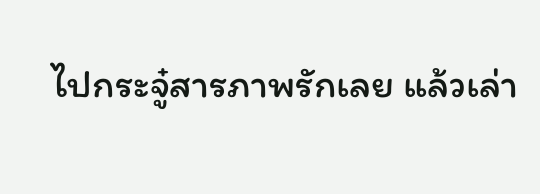ไปกระจู๋สารภาพรักเลย แล้วเล่า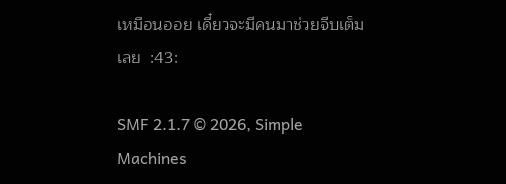เหมือนออย เดี๋ยวจะมีคนมาช่วยจีบเต็มเลย  :43:

SMF 2.1.7 © 2026, Simple Machines